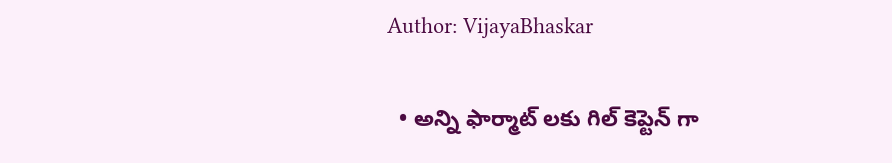Author: VijayaBhaskar

  • అన్ని ఫార్మాట్ ల‌కు గిల్ కెప్టెన్ గా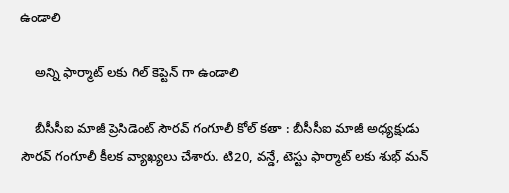ఉండాలి

    అన్ని ఫార్మాట్ ల‌కు గిల్ కెప్టెన్ గా ఉండాలి

    బీసీసీఐ మాజీ ప్రెసిడెంట్ సౌర‌వ్ గంగూలీ కోల్ క‌తా : బీసీసీఐ మాజీ అధ్య‌క్షుడు సౌర‌వ్ గంగూలీ కీల‌క వ్యాఖ్య‌లు చేశారు. టి20, వ‌న్డే, టెస్టు ఫార్మాట్ ల‌కు శుభ్ మ‌న్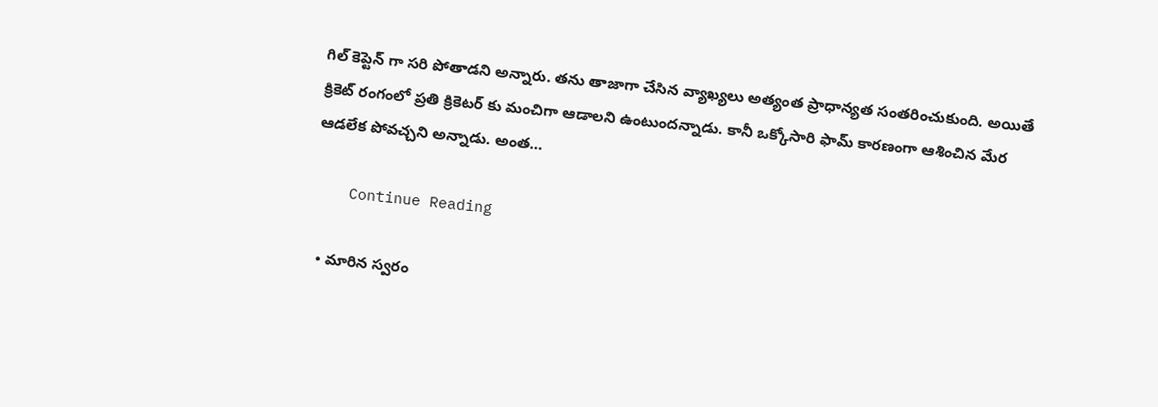గిల్ కెప్టెన్ గా స‌రి పోతాడ‌ని అన్నారు. త‌ను తాజాగా చేసిన వ్యాఖ్య‌లు అత్యంత ప్రాధాన్య‌త సంత‌రించుకుంది. అయితే క్రికెట్ రంగంలో ప్ర‌తి క్రికెట‌ర్ కు మంచిగా ఆడాల‌ని ఉంటుంద‌న్నాడు. కానీ ఒక్కోసారి ఫామ్ కార‌ణంగా ఆశించిన మేర ఆడ‌లేక పోవ‌చ్చ‌ని అన్నాడు. అంత…

    Continue Reading

  • మారిన స్వ‌రం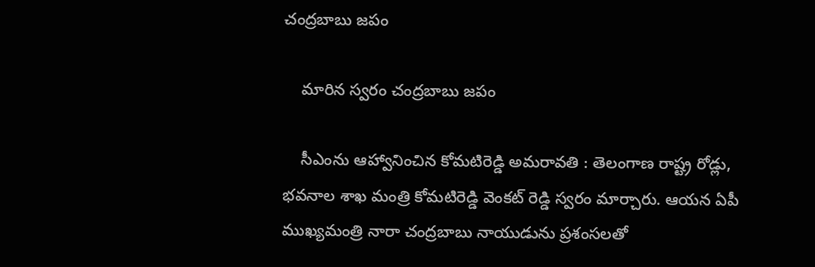చంద్ర‌బాబు జ‌పం

    మారిన స్వ‌రం చంద్ర‌బాబు జ‌పం

    సీఎంను ఆహ్వానించిన కోమ‌టిరెడ్డి అమరావ‌తి : తెలంగాణ రాష్ట్ర రోడ్లు, భ‌వ‌నాల శాఖ మంత్రి కోమ‌టిరెడ్డి వెంక‌ట్ రెడ్డి స్వ‌రం మార్చారు. ఆయ‌న ఏపీ ముఖ్య‌మంత్రి నారా చంద్ర‌బాబు నాయుడును ప్ర‌శంస‌ల‌తో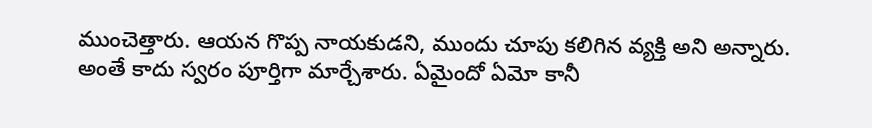ముంచెత్తారు. ఆయ‌న గొప్ప నాయ‌కుడ‌ని, ముందు చూపు క‌లిగిన వ్య‌క్తి అని అన్నారు. అంతే కాదు స్వ‌రం పూర్తిగా మార్చేశారు. ఏమైందో ఏమో కానీ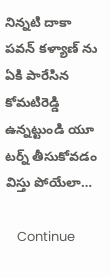నిన్న‌టి దాకా ప‌వ‌న్ క‌ళ్యాణ్ ను ఏకి పారేసిన కోమ‌టిరెడ్డి ఉన్న‌ట్టుండి యూ ట‌ర్న్ తీసుకోవ‌డం విస్తు పోయేలా…

    Continue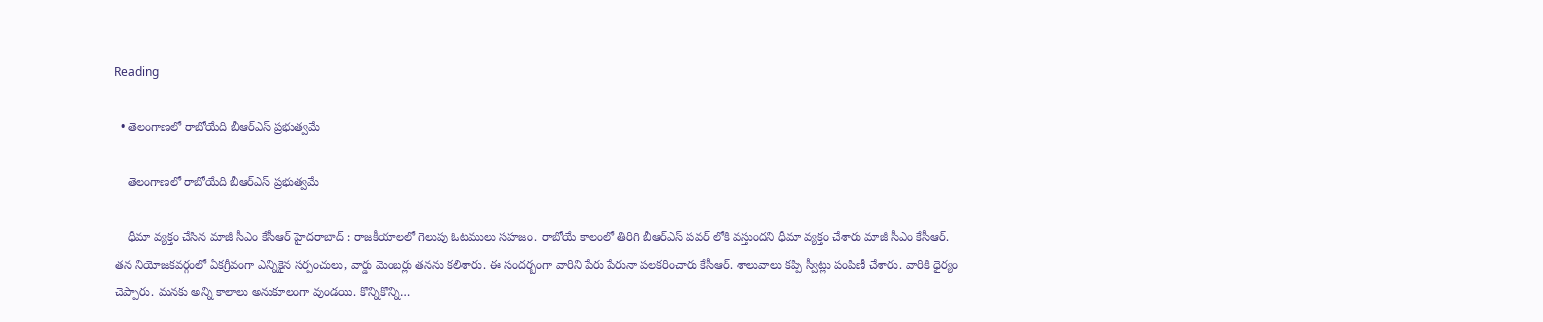Reading

  • తెలంగాణ‌లో రాబోయేది బీఆర్ఎస్ ప్ర‌భుత్వ‌మే

    తెలంగాణ‌లో రాబోయేది బీఆర్ఎస్ ప్ర‌భుత్వ‌మే

    ధీమా వ్య‌క్తం చేసిన మాజీ సీఎం కేసీఆర్ హైద‌రాబాద్ : రాజ‌కీయాల‌లో గెలుపు ఓట‌ములు స‌హ‌జం. రాబోయే కాలంలో తిరిగి బీఆర్ఎస్ ప‌వ‌ర్ లోకి వ‌స్తుంద‌ని ధీమా వ్య‌క్తం చేశారు మాజీ సీఎం కేసీఆర్. త‌న నియోజ‌క‌వ‌ర్గంలో ఏక‌గ్రీవంగా ఎన్నికైన స‌ర్పంచులు, వార్డు మెంబ‌ర్లు త‌న‌ను క‌లిశారు. ఈ సంద‌ర్బంగా వారిని పేరు పేరునా ప‌ల‌క‌రించారు కేసీఆర్. శాలువాలు క‌ప్పి స్వీట్లు పంపిణీ చేశారు. వారికి ధైర్యం చెప్పారు. మనకు అన్ని కాలాలు అనుకూలంగా వుండయి. కొన్నికొన్ని…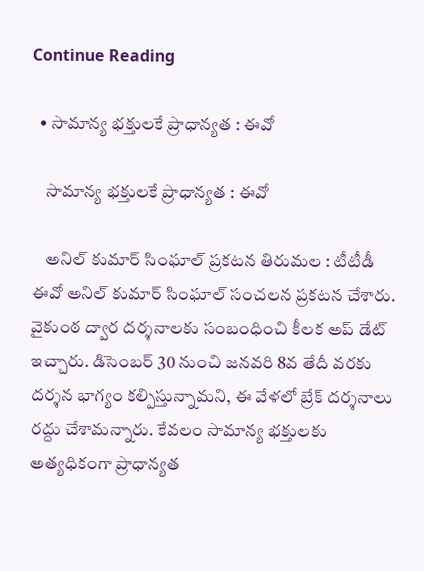Continue Reading

  • సామాన్య భ‌క్తుల‌కే ప్రాధాన్య‌త : ఈవో

    సామాన్య భ‌క్తుల‌కే ప్రాధాన్య‌త : ఈవో

    అనిల్ కుమార్ సింఘాల్ ప్ర‌క‌ట‌న తిరుమ‌ల : టీటీడీ ఈవో అనిల్ కుమార్ సింఘాల్ సంచ‌ల‌న ప్ర‌క‌ట‌న చేశారు. వైకుంఠ ద్వార ద‌ర్శ‌నాలకు సంబంధించి కీల‌క అప్ డేట్ ఇచ్చారు. డిసెంబ‌ర్ 30 నుంచి జ‌న‌వ‌రి 8వ తేదీ వ‌ర‌కు ద‌ర్శ‌న భాగ్యం కల్పిస్తున్నామ‌ని, ఈ వేళ‌లో బ్రేక్ ద‌ర్శ‌నాలు ర‌ద్దు చేశామ‌న్నారు. కేవ‌లం సామాన్య భ‌క్తుల‌కు అత్య‌ధికంగా ప్రాధాన్య‌త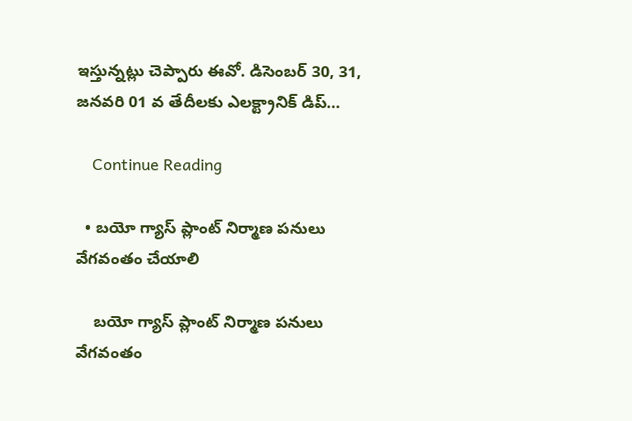ఇస్తున్న‌ట్లు చెప్పారు ఈవో. డిసెంబర్ 30, 31, జనవరి 01 వ తేదీలకు ఎలక్ట్రానిక్ డిప్…

    Continue Reading

  • బ‌యో గ్యాస్ ప్లాంట్ నిర్మాణ ప‌నులు వేగ‌వంతం చేయాలి

    బ‌యో గ్యాస్ ప్లాంట్ నిర్మాణ ప‌నులు వేగ‌వంతం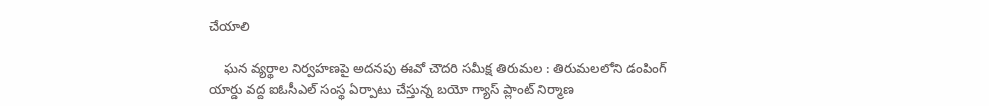చేయాలి

    ఘన వ్యర్థాల నిర్వహణపై అదనపు ఈవో చౌద‌రి సమీక్ష తిరుమల : తిరుమలలోని డంపింగ్ యార్డు వద్ద ఐఓసీఎల్ సంస్థ ఏర్పాటు చేస్తున్న బయో గ్యాస్ ప్లాంట్ నిర్మాణ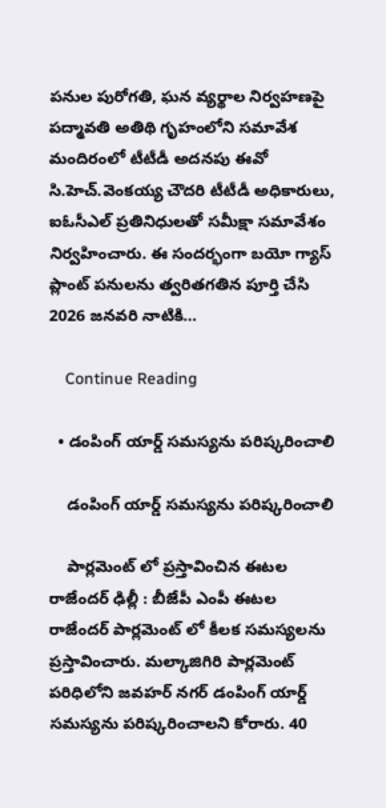పనుల పురోగతి, ఘన వ్యర్థాల నిర్వహణపై పద్మావతి అతిథి గృహంలోని సమావేశ మందిరంలో టీటీడీ అదనపు ఈవో సి.హెచ్.వెంకయ్య చౌదరి టీటీడీ అధికారులు, ఐఓసీఎల్ ప్రతినిధులతో సమీక్షా సమావేశం నిర్వహించారు. ఈ సందర్భంగా బయో గ్యాస్ ప్లాంట్ పనులను త్వరితగతిన పూర్తి చేసి 2026 జనవరి నాటికి…

    Continue Reading

  • డంపింగ్ యార్డ్ స‌మ‌స్య‌ను ప‌రిష్క‌రించాలి

    డంపింగ్ యార్డ్ స‌మ‌స్య‌ను ప‌రిష్క‌రించాలి

    పార్ల‌మెంట్ లో ప్ర‌స్తావించిన ఈట‌ల రాజేంద‌ర్ ఢిల్లీ : బీజేపీ ఎంపీ ఈట‌ల రాజేంద‌ర్ పార్ల‌మెంట్ లో కీల‌క స‌మ‌స్య‌ల‌ను ప్ర‌స్తావించారు. మల్కాజిగిరి పార్లమెంట్ పరిధిలోని జవహర్ నగర్ డంపింగ్ యార్డ్ సమస్యను ప‌రిష్క‌రించాల‌ని కోరారు. 40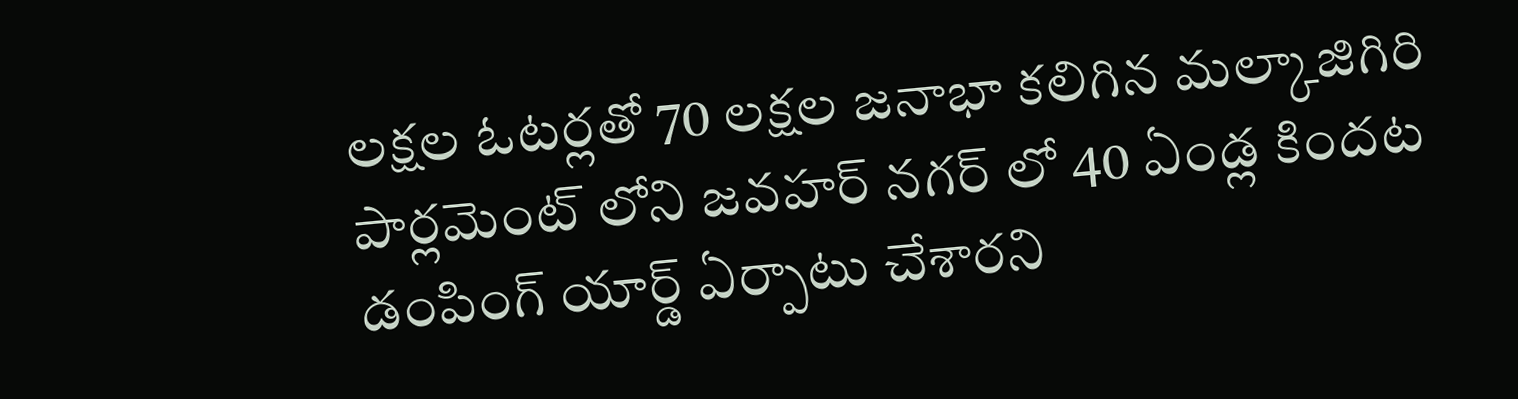లక్షల ఓటర్లతో 70 లక్షల జనాభా కలిగిన మల్కాజిగిరి పార్లమెంట్ లోని జవహర్ నగర్ లో 40 ఏండ్ల కిందట డంపింగ్ యార్డ్ ఏర్పాటు చేశారని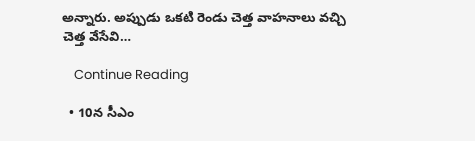అన్నారు. అప్పుడు ఒకటి రెండు చెత్త వాహనాలు వచ్చి చెత్త వేసేవి…

    Continue Reading

  • 10న సీఎం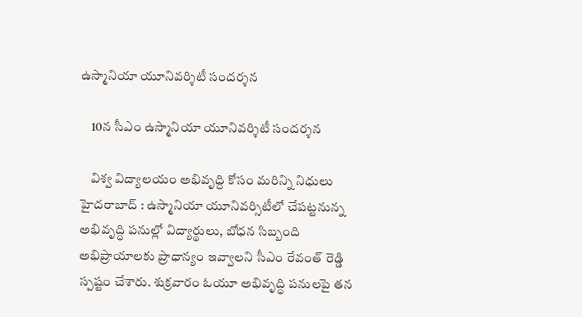ఉస్మానియా యూనివ‌ర్శిటీ సంద‌ర్శ‌న

    10న సీఎం ఉస్మానియా యూనివ‌ర్శిటీ సంద‌ర్శ‌న

    విశ్వ విద్యాల‌యం అభివృద్ది కోసం మ‌రిన్ని నిధులు హైద‌రాబాద్ : ఉస్మానియా యూనివ‌ర్సిటీలో చేప‌ట్ట‌నున్న అభివృద్ధి ప‌నుల్లో విద్యార్థులు, బోధ‌న సిబ్బంది అభిప్రాయాల‌కు ప్రాధాన్యం ఇవ్వాల‌ని సీఎం రేవంత్ రెడ్డి స్ప‌ష్టం చేశారు. శుక్ర‌వారం ఓయూ అభివృద్ధి ప‌నుల‌పై త‌న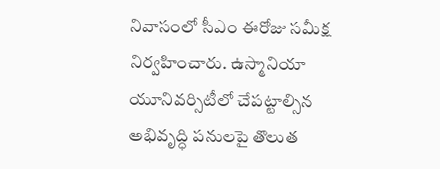నివాసంలో సీఎం ఈరోజు స‌మీక్ష నిర్వ‌హించారు. ఉస్మానియా యూనివ‌ర్సిటీలో చేప‌ట్టాల్సిన అభివృద్ధి ప‌నుల‌పై తొలుత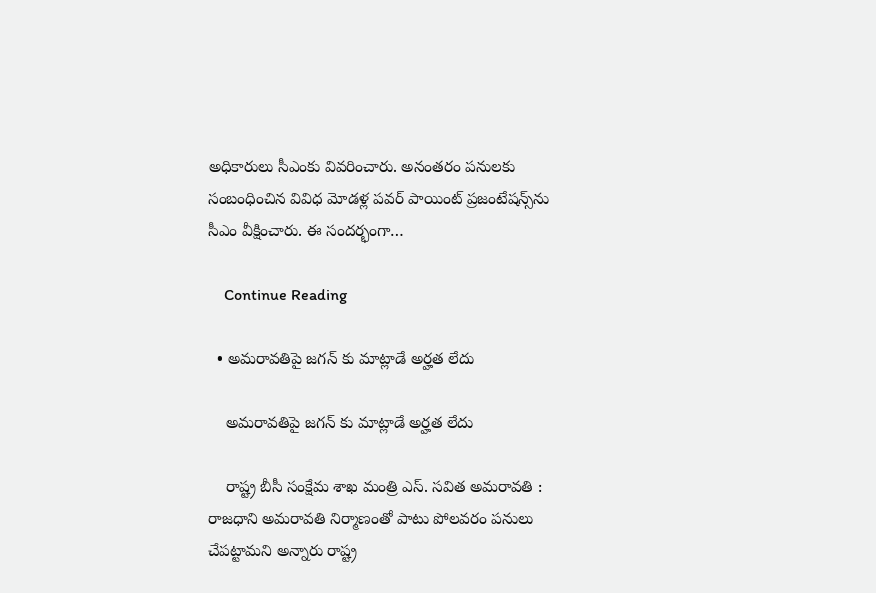అధికారులు సీఎంకు వివ‌రించారు. అనంత‌రం ప‌నుల‌కు సంబంధించిన వివిధ మోడ‌ళ్ల ప‌వ‌ర్ పాయింట్ ప్ర‌జంటేష‌న్స్‌ను సీఎం వీక్షించారు. ఈ సందర్భంగా…

    Continue Reading

  • అమరావతిపై జగన్ కు మాట్లాడే అర్హత లేదు

    అమరావతిపై జగన్ కు మాట్లాడే అర్హత లేదు

    రాష్ట్ర బీసీ సంక్షేమ శాఖ మంత్రి ఎస్. స‌విత అమ‌రావ‌తి : రాజధాని అమరావతి నిర్మాణంతో పాటు పోలవరం పనులు చేపట్టామని అన్నారు రాష్ట్ర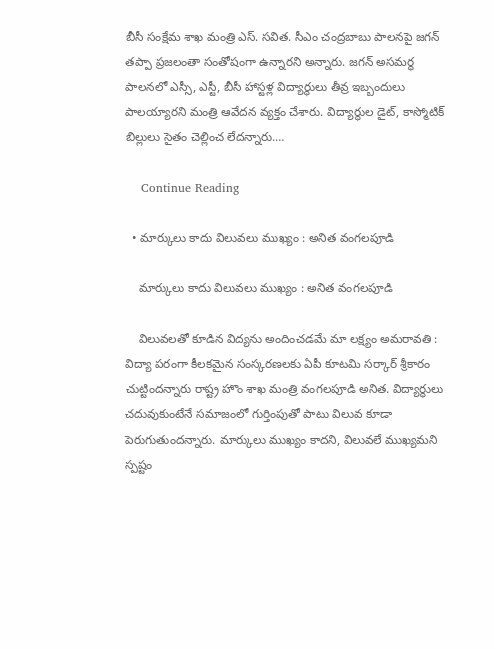బీసీ సంక్షేమ శాఖ మంత్రి ఎస్. స‌విత‌. సీఎం చంద్రబాబు పాలనపై జగన్ తప్పా ప్రజలంతా సంతోషంగా ఉన్నారని అన్నారు. జగన్ అసమర్థ పాలనలో ఎస్సీ, ఎస్టీ, బీసీ హాస్టళ్ల విద్యార్థులు తీవ్ర ఇబ్బందులు పాలయ్యారని మంత్రి ఆవేదన వ్యక్తం చేశారు. విద్యార్థుల డైట్, కాస్మోటిక్ బిల్లులు సైతం చెల్లించ లేదన్నారు.…

    Continue Reading

  • మార్కులు కాదు విలువలు ముఖ్యం : అనిత వంగ‌ల‌పూడి

    మార్కులు కాదు విలువలు ముఖ్యం : అనిత వంగ‌ల‌పూడి

    విలువలతో కూడిన విద్యను అందించడమే మా లక్ష్యం అమ‌రావ‌తి : విద్యా ప‌రంగా కీల‌క‌మైన సంస్క‌ర‌ణ‌ల‌కు ఏపీ కూట‌మి స‌ర్కార్ శ్రీ‌కారం చుట్టింద‌న్నారు రాష్ట్ర హొం శాఖ మంత్రి వంగ‌ల‌పూడి అనిత‌. విద్యార్థులు చదువుకుంటేనే స‌మాజంలో గుర్తింపుతో పాటు విలువ కూడా పెరుగుతుంద‌న్నారు. మార్కులు ముఖ్యం కాద‌ని, విలువ‌లే ముఖ్య‌మ‌ని స్ప‌ష్టం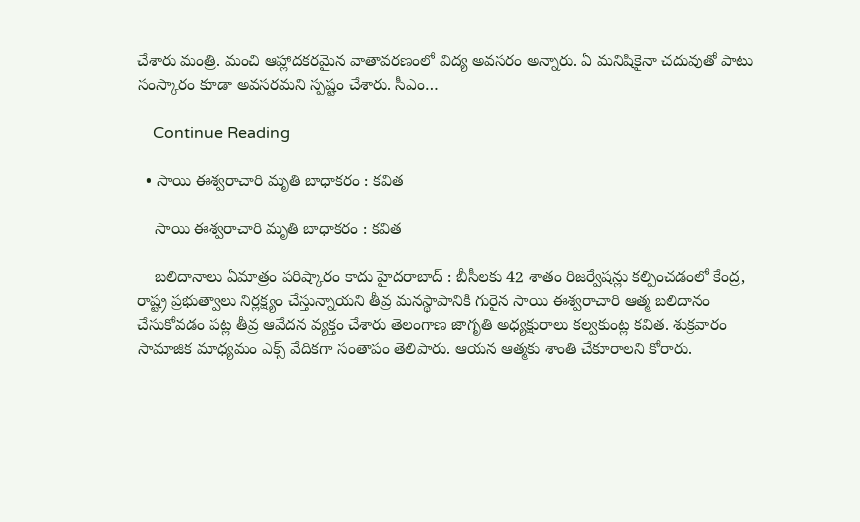చేశారు మంత్రి. మంచి ఆహ్లాదకరమైన వాతావరణంలో విద్య అవసరం అన్నారు. ఏ మ‌నిషికైనా చ‌దువుతో పాటు సంస్కారం కూడా అవ‌స‌ర‌మ‌ని స్ప‌ష్టం చేశారు. సీఎం…

    Continue Reading

  • సాయి ఈశ్వ‌రాచారి మృతి బాధాక‌రం : క‌విత‌

    సాయి ఈశ్వ‌రాచారి మృతి బాధాక‌రం : క‌విత‌

    బలిదానాలు ఏమాత్రం పరిష్కారం కాదు హైద‌రాబాద్ : బీసీలకు 42 శాతం రిజ‌ర్వేష‌న్లు క‌ల్పించ‌డంలో కేంద్ర‌, రాష్ట్ర ప్ర‌భుత్వాలు నిర్ల‌క్ష్యం చేస్తున్నాయ‌ని తీవ్ర మ‌న‌స్థాపానికి గురైన సాయి ఈశ్వ‌రాచారి ఆత్మ బ‌లిదానం చేసుకోవ‌డం ప‌ట్ల తీవ్ర ఆవేద‌న వ్య‌క్తం చేశారు తెలంగాణ జాగృతి అధ్య‌క్షురాలు క‌ల్వ‌కుంట్ల క‌విత‌. శుక్ర‌వారం సామాజిక మాధ్యమం ఎక్స్ వేదిక‌గా సంతాపం తెలిపారు. ఆయ‌న ఆత్మ‌కు శాంతి చేకూరాల‌ని కోరారు.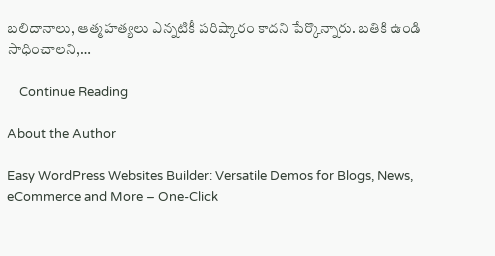బ‌లిదానాలు, ఆత్మ‌హ‌త్య‌లు ఎన్న‌టికీ ప‌రిష్కారం కాద‌ని పేర్కొన్నారు. బ‌తికి ఉండి సాధించాల‌ని,…

    Continue Reading

About the Author

Easy WordPress Websites Builder: Versatile Demos for Blogs, News, eCommerce and More – One-Click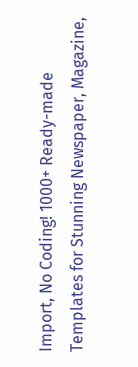Import, No Coding! 1000+ Ready-made Templates for Stunning Newspaper, Magazine,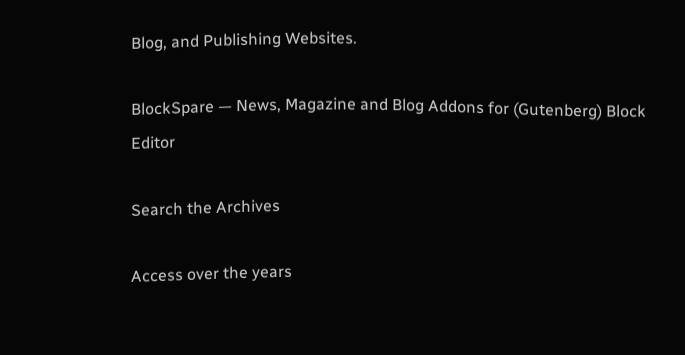Blog, and Publishing Websites.

BlockSpare — News, Magazine and Blog Addons for (Gutenberg) Block Editor

Search the Archives

Access over the years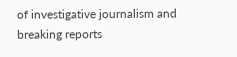of investigative journalism and breaking reports